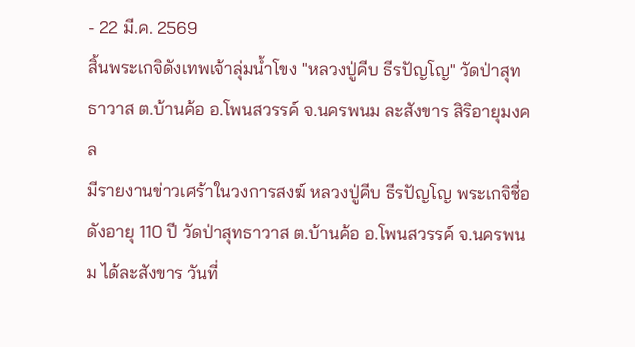- 22 มี.ค. 2569
สิ้นพระเกจิดังเทพเจ้าลุ่มน้ำโขง "หลวงปู่คีบ ธีรปัญโญ" วัดป่าสุทธาวาส ต.บ้านค้อ อ.โพนสวรรค์ จ.นครพนม ละสังขาร สิริอายุมงคล
มีรายงานข่าวเศร้าในวงการสงฆ์ หลวงปู่คีบ ธีรปัญโญ พระเกจิชื่อดังอายุ 110 ปี วัดป่าสุทธาวาส ต.บ้านค้อ อ.โพนสวรรค์ จ.นครพนม ได้ละสังขาร วันที่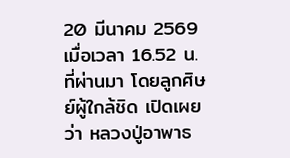20 มีนาคม 2569 เมื่อเวลา 16.52 น. ที่ผ่านมา โดยลูกศิษย์ผู้ใกล้ชิด เปิดเผยว่า หลวงปู่อาพาธ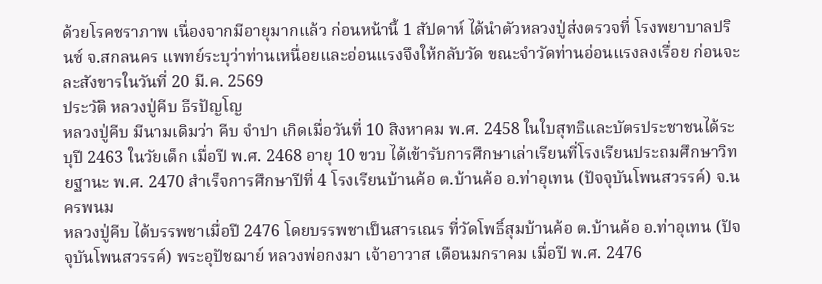ด้วยโรคชราภาพ เนื่องจากมีอายุมากแล้ว ก่อนหน้านี้ 1 สัปดาห์ ได้นำตัวหลวงปู่ส่งตรวจที่ โรงพยาบาลปรินซ์ จ.สกลนคร แพทย์ระบุว่าท่านเหนื่อยและอ่อนแรงจึงให้กลับวัด ขณะจำวัดท่านอ่อนแรงลงเรื่อย ก่อนจะละสังขารในวันที่ 20 มี.ค. 2569
ประวัติ หลวงปู่คีบ ธีรปัญโญ
หลวงปู่คีบ มีนามเดิมว่า คีบ จำปา เกิดเมื่อวันที่ 10 สิงหาคม พ.ศ. 2458 ในใบสุทธิและบัตรประชาชนได้ระบุปี 2463 ในวัยเด็ก เมื่อปี พ.ศ. 2468 อายุ 10 ขวบ ได้เข้ารับการศึกษาเล่าเรียนที่โรงเรียนประถมศึกษาวิทยฐานะ พ.ศ. 2470 สำเร็จการศึกษาปีที่ 4 โรงเรียนบ้านค้อ ต.บ้านค้อ อ.ท่าอุเทน (ปัจจุบันโพนสวรรค์) จ.นครพนม
หลวงปู่คีบ ได้บรรพชาเมื่อปี 2476 โดยบรรพชาเป็นสารเณร ที่วัดโพธิ์สุมบ้านค้อ ต.บ้านค้อ อ.ท่าอุเทน (ปัจจุบันโพนสวรรค์) พระอุปัชฌาย์ หลวงพ่อกงมา เจ้าอาวาส เดือนมกราคม เมื่อปี พ.ศ. 2476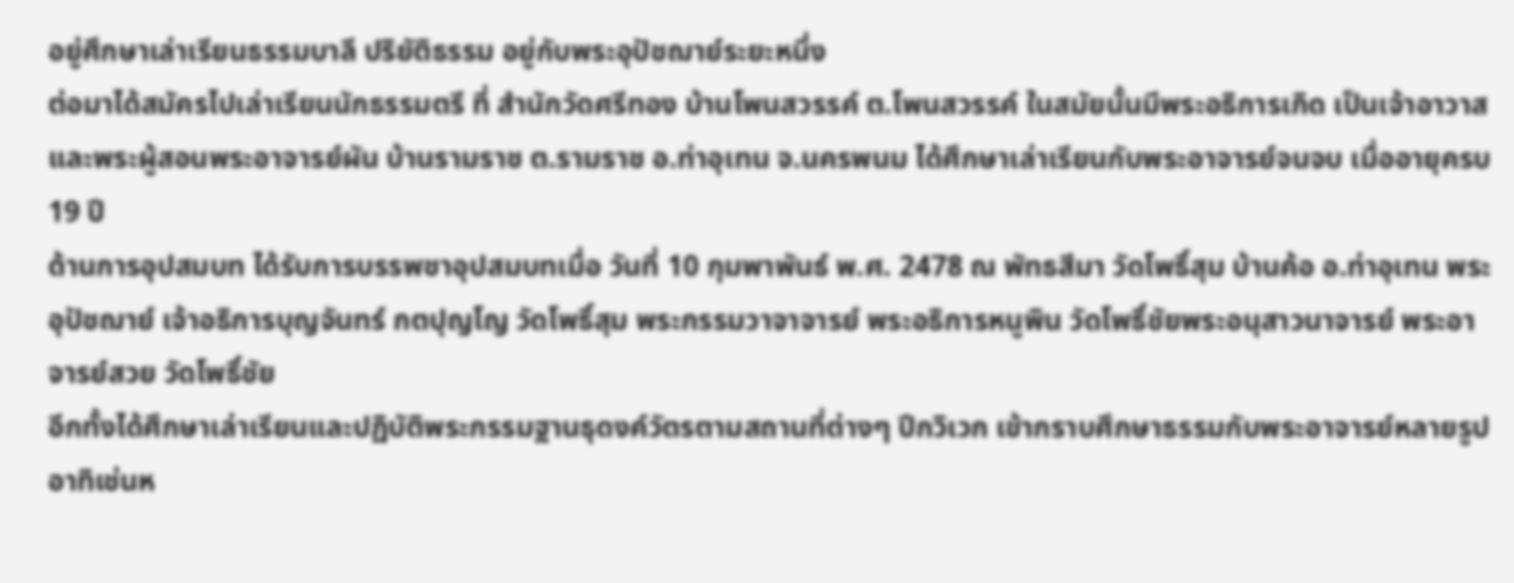อยู่ศึกษาเล่าเรียนธรรมบาลี ปริยัติธรรม อยู่กับพระอุปัชฌาย์ระยะหนึ่ง
ต่อมาได้สมัครไปเล่าเรียนนักธรรมตรี ที่ สำนักวัดศรีทอง บ้านโพนสวรรค์ ต.โพนสวรรค์ ในสมัยนั้นมีพระอธิการเกิด เป็นเจ้าอาวาส และพระผู้สอนพระอาจารย์ผัน บ้านรามราช ต.รามราช อ.ท่าอุเทน จ.นครพนม ได้ศึกษาเล่าเรียนกับพระอาจารย์จนจบ เมื่ออายุครบ 19 ปี
ด้านการอุปสมบท ได้รับการบรรพชาอุปสมบทเมื่อ วันที่ 10 กุมพาพันธ์ พ.ศ. 2478 ณ พัทธสีมา วัดโพธิ์สุม บ้านค้อ อ.ท่าอุเทน พระอุปัชฌาย์ เจ้าอธิการบุญจันทร์ กตปุญโญ วัดโพธิ์สุม พระกรรมวาจาจารย์ พระอธิการหนูพิน วัดโพธิ์ชัยพระอนุสาวนาจารย์ พระอาจารย์สวย วัดโพธิ์ชัย
อีกทั้งได้ศึกษาเล่าเรียนและปฏิบัติพระกรรมฐานธุดงค์วัตรตามสถานที่ต่างๆ ปีกวิเวก เข้ากราบศึกษาธรรมกับพระอาจารย์หลายรูป อาทิเช่นห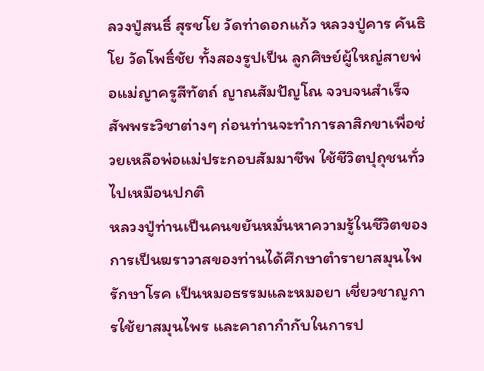ลวงปู่สนธิ์ สุรชโย วัดท่าดอกแก้ว หลวงปู่คาร คันธิโย วัดโพธิ์ชัย ทั้งสองรูปเป็น ลูกศิษย์ผู้ใหญ่สายพ่อแม่ญาครูสีทัตถ์ ญาณสัมปัญโณ จวบจนสำเร็จสัพพระวิชาต่างๆ ก่อนท่านจะทำการลาสิกขาเพื่อช่วยเหลือพ่อแม่ประกอบสัมมาชีพ ใช้ชีวิตปุถุชนทั่วไปเหมือนปกติ
หลวงปู่ท่านเป็นคนขยันหมั่นหาความรู้ในชีวิตของการเป็นฆราวาสของท่านได้ศึกษาตำรายาสมุนไพ รักษาโรค เป็นหมอธรรมและหมอยา เชี่ยวชาญการใช้ยาสมุนไพร และคาถากำกับในการป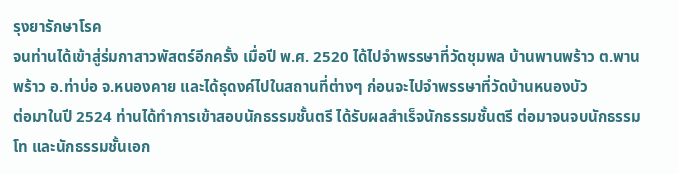รุงยารักษาโรค
จนท่านได้เข้าสู่ร่มกาสาวพัสตร์อีกครั้ง เมื่อปี พ.ศ. 2520 ได้ไปจำพรรษาที่วัดชุมพล บ้านพานพร้าว ต.พานพร้าว อ.ท่าบ่อ จ.หนองคาย และได้ธุดงค์ไปในสถานที่ต่างๆ ก่อนจะไปจำพรรษาที่วัดบ้านหนองบัว
ต่อมาในปี 2524 ท่านได้ทำการเข้าสอบนักธรรมชั้นตรี ได้รับผลสำเร็จนักธรรมชั้นตรี ต่อมาจนจบนักธรรมโท และนักธรรมชั้นเอก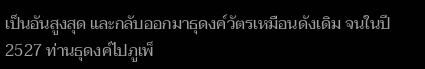เป็นอันสูงสุด และกลับออกมาธุดงค์วัตรเหมือนดังเดิม จนในปี 2527 ท่านธุดงค์ไปภูเพ็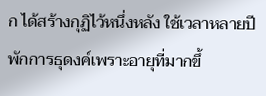ก ได้สร้างกุฏิไว้หนึ่งหลัง ใช้เวลาหลายปี พักการธุดงค์เพราะอายุที่มากขึ้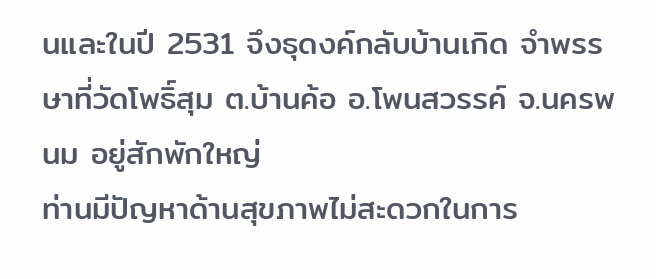นและในปี 2531 จึงธุดงค์กลับบ้านเกิด จำพรรษาที่วัดโพธิ์สุม ต.บ้านค้อ อ.โพนสวรรค์ จ.นครพนม อยู่สักพักใหญ่
ท่านมีปัญหาด้านสุขภาพไม่สะดวกในการ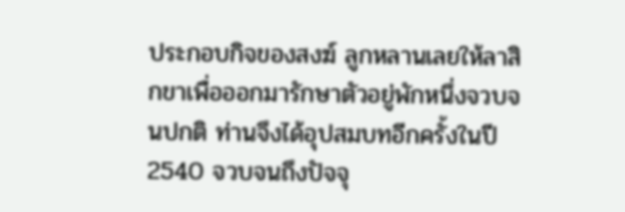ประกอบกิจของสงฆ์ ลูกหลานเลยให้ลาสิกขาเพื่อออกมารักษาตัวอยู่พักหนึ่งจวบจนปกติ ท่านจึงได้อุปสมบทอีกครั้งในปี 2540 จวบจนถึงปัจจุ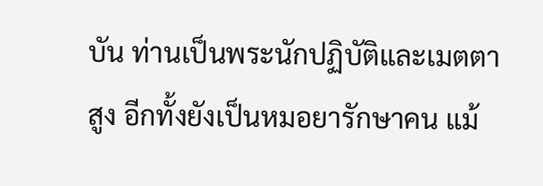บัน ท่านเป็นพระนักปฏิบัติและเมตตาสูง อีกทั้งยังเป็นหมอยารักษาคน แม้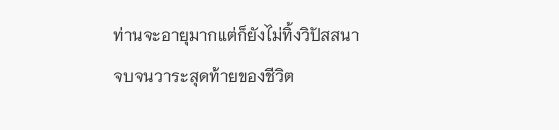ท่านจะอายุมากแต่ก็ยังไม่ทิ้งวิปัสสนา จบจนวาระสุดท้ายของชีวิต